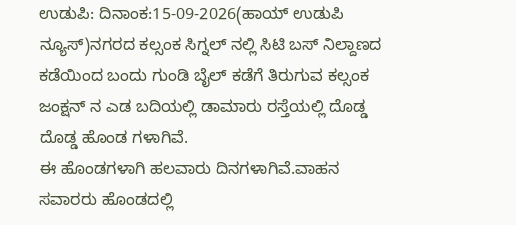ಉಡುಪಿ: ದಿನಾಂಕ:15-09-2026(ಹಾಯ್ ಉಡುಪಿ ನ್ಯೂಸ್)ನಗರದ ಕಲ್ಸಂಕ ಸಿಗ್ನಲ್ ನಲ್ಲಿ ಸಿಟಿ ಬಸ್ ನಿಲ್ದಾಣದ ಕಡೆಯಿಂದ ಬಂದು ಗುಂಡಿ ಬೈಲ್ ಕಡೆಗೆ ತಿರುಗುವ ಕಲ್ಸಂಕ ಜಂಕ್ಷನ್ ನ ಎಡ ಬದಿಯಲ್ಲಿ ಡಾಮಾರು ರಸ್ತೆಯಲ್ಲಿ ದೊಡ್ಡ ದೊಡ್ಡ ಹೊಂಡ ಗಳಾಗಿವೆ.
ಈ ಹೊಂಡಗಳಾಗಿ ಹಲವಾರು ದಿನಗಳಾಗಿವೆ.ವಾಹನ ಸವಾರರು ಹೊಂಡದಲ್ಲಿ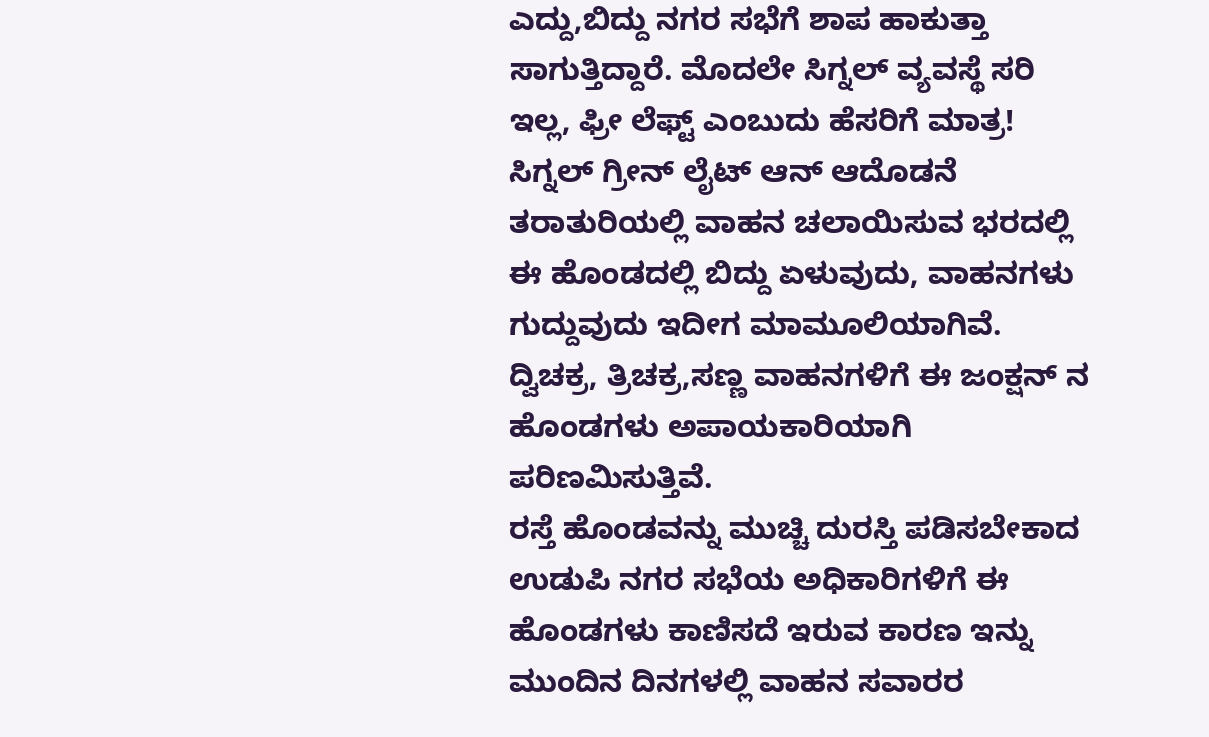ಎದ್ದು,ಬಿದ್ದು ನಗರ ಸಭೆಗೆ ಶಾಪ ಹಾಕುತ್ತಾ ಸಾಗುತ್ತಿದ್ದಾರೆ. ಮೊದಲೇ ಸಿಗ್ನಲ್ ವ್ಯವಸ್ಥೆ ಸರಿ ಇಲ್ಲ, ಫ್ರೀ ಲೆಫ್ಟ್ ಎಂಬುದು ಹೆಸರಿಗೆ ಮಾತ್ರ! ಸಿಗ್ನಲ್ ಗ್ರೀನ್ ಲೈಟ್ ಆನ್ ಆದೊಡನೆ ತರಾತುರಿಯಲ್ಲಿ ವಾಹನ ಚಲಾಯಿಸುವ ಭರದಲ್ಲಿ ಈ ಹೊಂಡದಲ್ಲಿ ಬಿದ್ದು ಏಳುವುದು, ವಾಹನಗಳು ಗುದ್ದುವುದು ಇದೀಗ ಮಾಮೂಲಿಯಾಗಿವೆ. ದ್ವಿಚಕ್ರ, ತ್ರಿಚಕ್ರ,ಸಣ್ಣ ವಾಹನಗಳಿಗೆ ಈ ಜಂಕ್ಷನ್ ನ ಹೊಂಡಗಳು ಅಪಾಯಕಾರಿಯಾಗಿ ಪರಿಣಮಿಸುತ್ತಿವೆ.
ರಸ್ತೆ ಹೊಂಡವನ್ನು ಮುಚ್ಚಿ ದುರಸ್ತಿ ಪಡಿಸಬೇಕಾದ ಉಡುಪಿ ನಗರ ಸಭೆಯ ಅಧಿಕಾರಿಗಳಿಗೆ ಈ ಹೊಂಡಗಳು ಕಾಣಿಸದೆ ಇರುವ ಕಾರಣ ಇನ್ನು ಮುಂದಿನ ದಿನಗಳಲ್ಲಿ ವಾಹನ ಸವಾರರ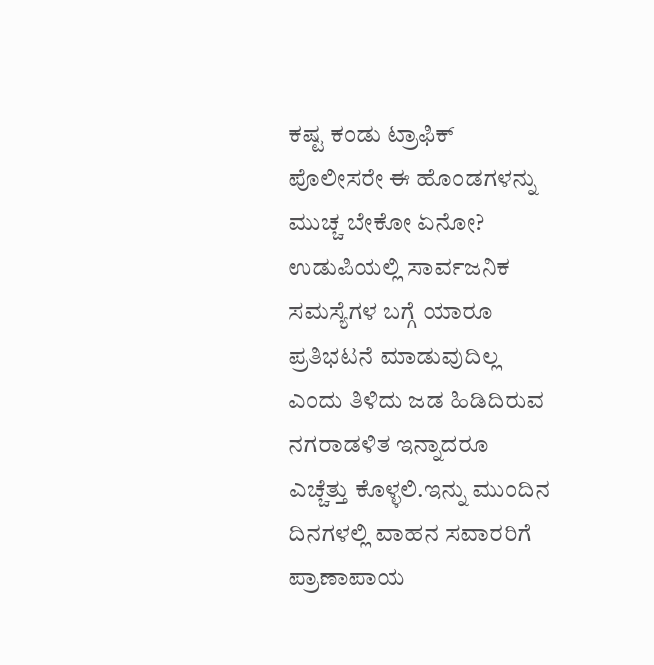ಕಷ್ಟ ಕಂಡು ಟ್ರಾಫಿಕ್ ಪೊಲೀಸರೇ ಈ ಹೊಂಡಗಳನ್ನು ಮುಚ್ಚ ಬೇಕೋ ಏನೋ?
ಉಡುಪಿಯಲ್ಲಿ ಸಾರ್ವಜನಿಕ ಸಮಸ್ಯೆಗಳ ಬಗ್ಗೆ ಯಾರೂ ಪ್ರತಿಭಟನೆ ಮಾಡುವುದಿಲ್ಲ ಎಂದು ತಿಳಿದು ಜಡ ಹಿಡಿದಿರುವ ನಗರಾಡಳಿತ ಇನ್ನಾದರೂ ಎಚ್ಚೆತ್ತು ಕೊಳ್ಳಲಿ.ಇನ್ನು ಮುಂದಿನ ದಿನಗಳಲ್ಲಿ ವಾಹನ ಸವಾರರಿಗೆ ಪ್ರಾಣಾಪಾಯ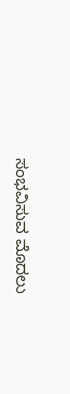ಸಂಭವಿಸುವ ಮೊದಲು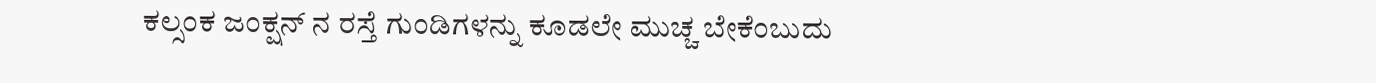ಕಲ್ಸಂಕ ಜಂಕ್ಷನ್ ನ ರಸ್ತೆ ಗುಂಡಿಗಳನ್ನು ಕೂಡಲೇ ಮುಚ್ಚ ಬೇಕೆಂಬುದು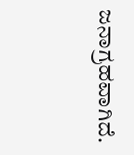ಜನಾಗ್ರಹವಾಗಿದೆ.